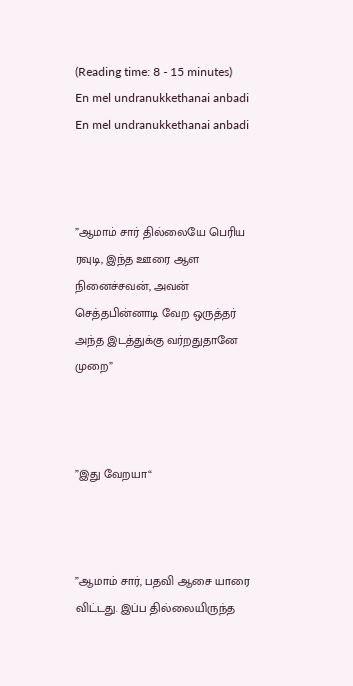(Reading time: 8 - 15 minutes)
En mel undranukkethanai anbadi
En mel undranukkethanai anbadi



”ஆமாம் சார் தில்லையே பெரிய ரவுடி, இந்த ஊரை ஆள நினைச்சவன், அவன் செத்தபின்னாடி வேற ஒருத்தர் அந்த இடத்துக்கு வர்றதுதானே முறை”



”இது வேறயா“



”ஆமாம் சார், பதவி ஆசை யாரை விட்டது. இப்ப தில்லையிருந்த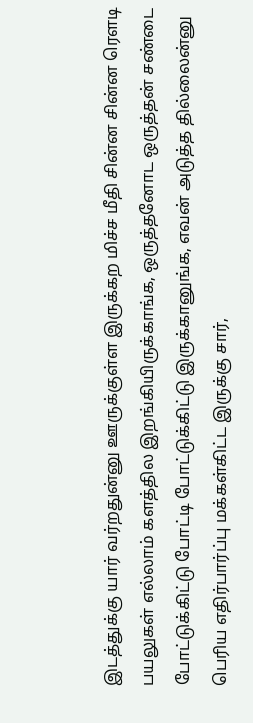இடத்துக்கு யார் வர்றதுன்னு ஊருக்குள்ள இருக்கற மிச்ச மீதி சின்ன சின்ன ரௌடி பயலுகள் எல்லாம் களத்தில இறங்கியிருக்காங்க, ஒருத்தனோட ஒருத்தன் சண்டை போட்டுக்கிட்டு போட்டி போட்டுக்கிட்டு இருக்கானுங்க, எவன் அடுத்த தில்லைன்னு பெரிய எதிர்பார்ப்பு மக்கள்கிட்ட இருக்கு சார்,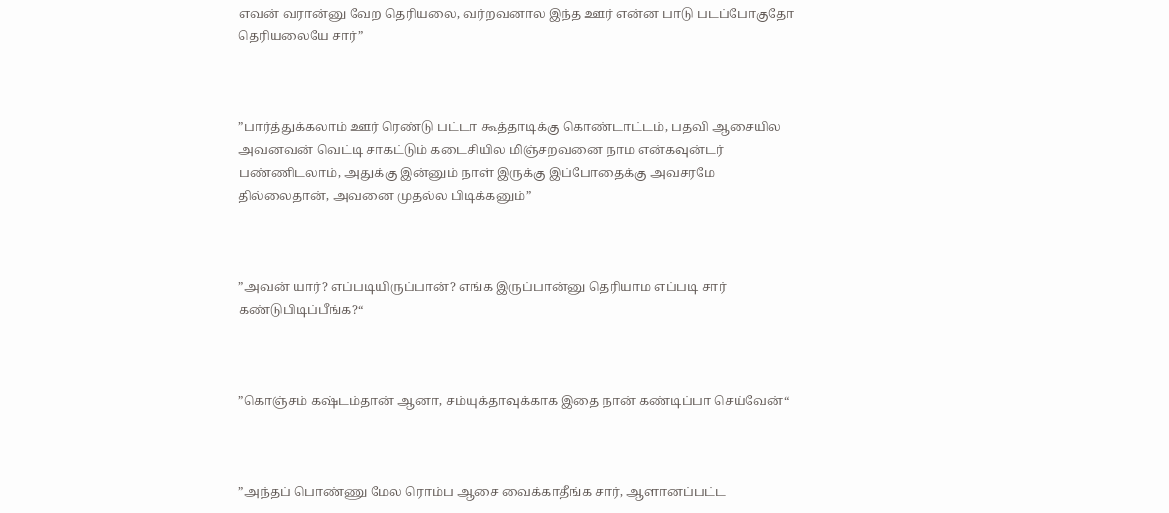எவன் வரான்னு வேற தெரியலை, வர்றவனால இந்த ஊர் என்ன பாடு படப்போகுதோ தெரியலையே சார்”



”பார்த்துக்கலாம் ஊர் ரெண்டு பட்டா கூத்தாடிக்கு கொண்டாட்டம், பதவி ஆசையில அவனவன் வெட்டி சாகட்டும் கடைசியில மிஞ்சறவனை நாம என்கவுன்டர் பண்ணிடலாம், அதுக்கு இன்னும் நாள் இருக்கு இப்போதைக்கு அவசரமே தில்லைதான், அவனை முதல்ல பிடிக்கனும்”



”அவன் யார்? எப்படியிருப்பான்? எங்க இருப்பான்னு தெரியாம எப்படி சார் கண்டுபிடிப்பீங்க?“



”கொஞ்சம் கஷ்டம்தான் ஆனா, சம்யுக்தாவுக்காக இதை நான் கண்டிப்பா செய்வேன்“



”அந்தப் பொண்ணு மேல ரொம்ப ஆசை வைக்காதீங்க சார், ஆளானப்பட்ட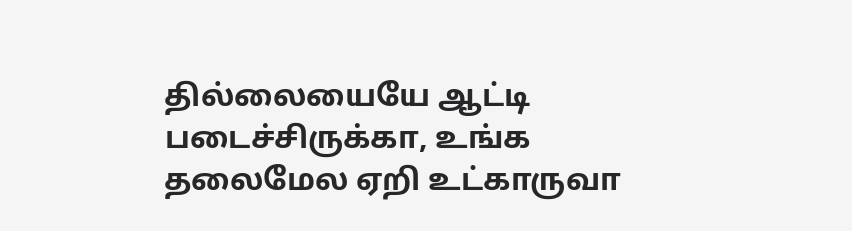தில்லையையே ஆட்டி படைச்சிருக்கா, உங்க தலைமேல ஏறி உட்காருவா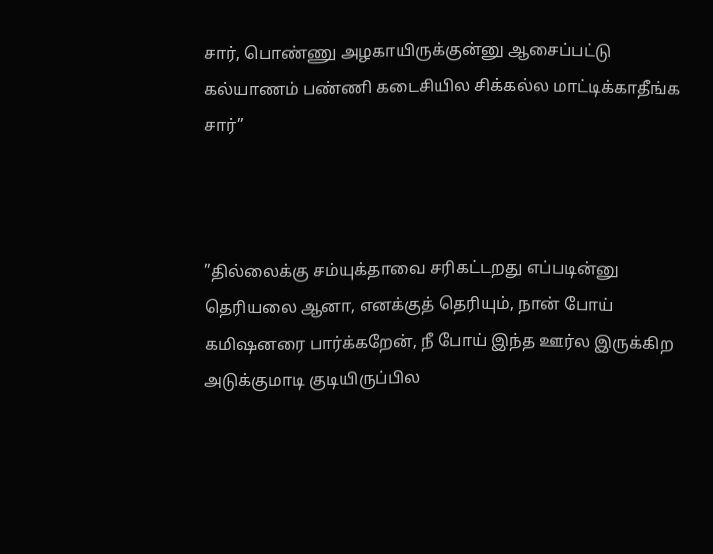சார், பொண்ணு அழகாயிருக்குன்னு ஆசைப்பட்டு கல்யாணம் பண்ணி கடைசியில சிக்கல்ல மாட்டிக்காதீங்க சார்”



”தில்லைக்கு சம்யுக்தாவை சரிகட்டறது எப்படின்னு தெரியலை ஆனா, எனக்குத் தெரியும், நான் போய் கமிஷனரை பார்க்கறேன், நீ போய் இந்த ஊர்ல இருக்கிற அடுக்குமாடி குடியிருப்பில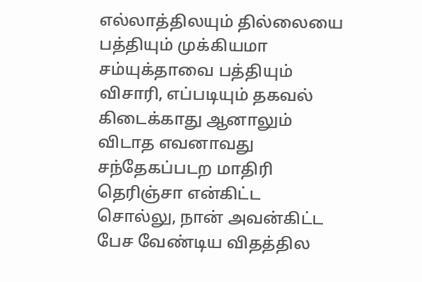எல்லாத்திலயும் தில்லையை பத்தியும் முக்கியமா சம்யுக்தாவை பத்தியும் விசாரி, எப்படியும் தகவல் கிடைக்காது ஆனாலும் விடாத எவனாவது சந்தேகப்படற மாதிரி தெரிஞ்சா என்கிட்ட சொல்லு, நான் அவன்கிட்ட பேச வேண்டிய விதத்தில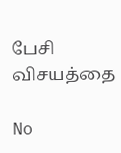பேசி விசயத்தை

No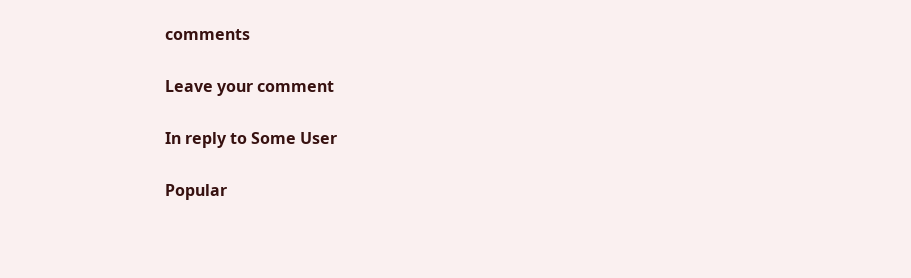comments

Leave your comment

In reply to Some User

Popular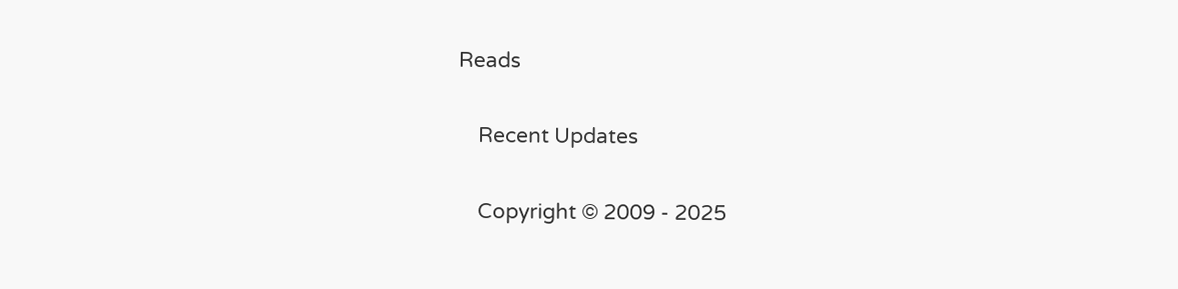Reads

    Recent Updates

    Copyright © 2009 - 2025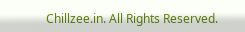Chillzee.in. All Rights Reserved.